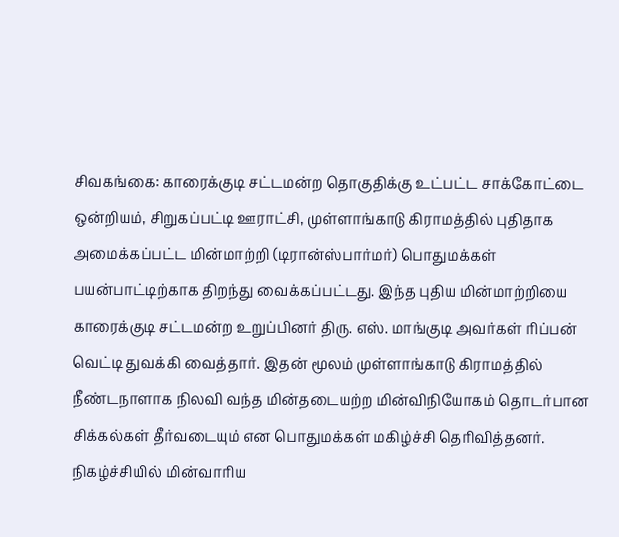சிவகங்கை: காரைக்குடி சட்டமன்ற தொகுதிக்கு உட்பட்ட சாக்கோட்டை ஒன்றியம், சிறுகப்பட்டி ஊராட்சி, முள்ளாங்காடு கிராமத்தில் புதிதாக அமைக்கப்பட்ட மின்மாற்றி (டிரான்ஸ்பார்மர்) பொதுமக்கள் பயன்பாட்டிற்காக திறந்து வைக்கப்பட்டது. இந்த புதிய மின்மாற்றியை காரைக்குடி சட்டமன்ற உறுப்பினர் திரு. எஸ். மாங்குடி அவர்கள் ரிப்பன் வெட்டி துவக்கி வைத்தார். இதன் மூலம் முள்ளாங்காடு கிராமத்தில் நீண்டநாளாக நிலவி வந்த மின்தடையற்ற மின்விநியோகம் தொடர்பான சிக்கல்கள் தீர்வடையும் என பொதுமக்கள் மகிழ்ச்சி தெரிவித்தனர்.
நிகழ்ச்சியில் மின்வாரிய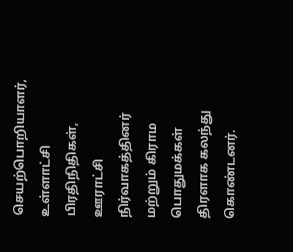செயற்பொறியாளர், உள்ளாட்சி பிரதிநிதிகள், ஊராட்சி நிர்வாகத்தினர் மற்றும் கிராம பொதுமக்கள் திரளாக கலந்து கொண்டனர்.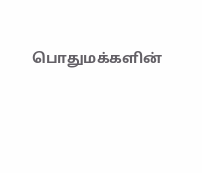பொதுமக்களின்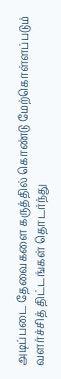அடிப்படை தேவைகளை கருத்தில் கொண்டு மேற்கொள்ளப்படும் வளர்ச்சித் திட்டங்கள் தொடர்ந்து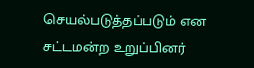செயல்படுத்தப்படும் என சட்டமன்ற உறுப்பினர்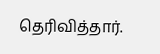தெரிவித்தார்.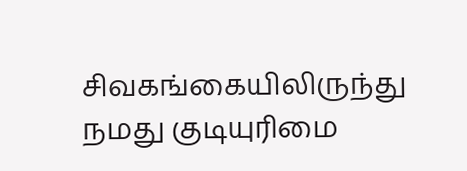சிவகங்கையிலிருந்து நமது குடியுரிமை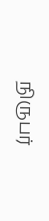நிருபர்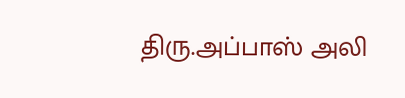திரு.அப்பாஸ் அலி